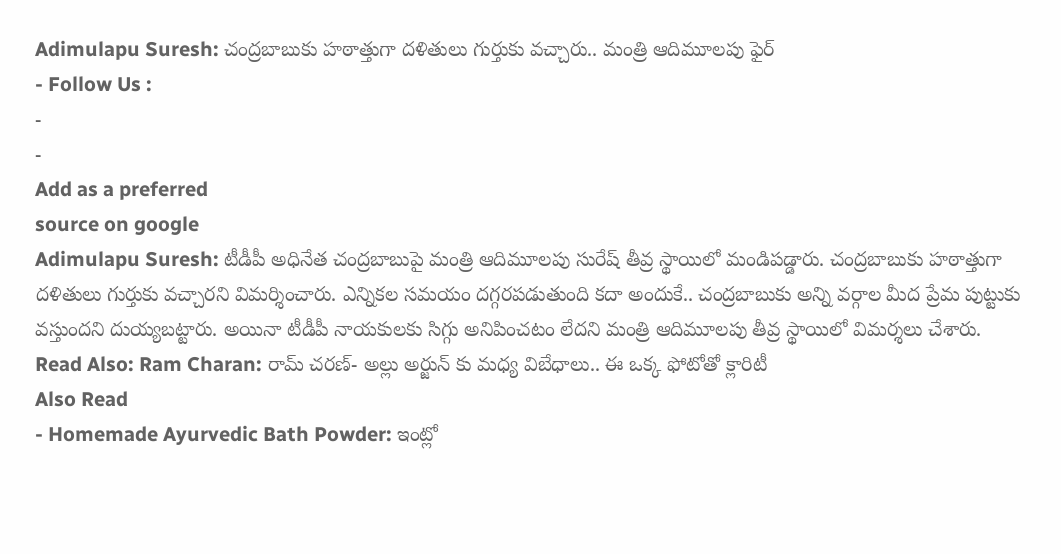Adimulapu Suresh: చంద్రబాబుకు హఠాత్తుగా దళితులు గుర్తుకు వచ్చారు.. మంత్రి ఆదిమూలపు ఫైర్
- Follow Us :
-
-
Add as a preferred
source on google
Adimulapu Suresh: టీడీపీ అధినేత చంద్రబాబుపై మంత్రి ఆదిమూలపు సురేష్ తీవ్ర స్థాయిలో మండిపడ్డారు. చంద్రబాబుకు హఠాత్తుగా దళితులు గుర్తుకు వచ్చారని విమర్శించారు. ఎన్నికల సమయం దగ్గరపడుతుంది కదా అందుకే.. చంద్రబాబుకు అన్ని వర్గాల మీద ప్రేమ పుట్టుకు వస్తుందని దుయ్యబట్టారు. అయినా టీడీపీ నాయకులకు సిగ్గు అనిపించటం లేదని మంత్రి ఆదిమూలపు తీవ్ర స్థాయిలో విమర్శలు చేశారు.
Read Also: Ram Charan: రామ్ చరణ్- అల్లు అర్జున్ కు మధ్య విబేధాలు.. ఈ ఒక్క ఫోటోతో క్లారిటీ
Also Read
- Homemade Ayurvedic Bath Powder: ఇంట్లో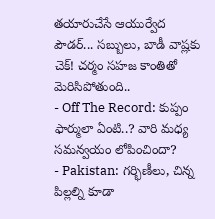తయారుచేసే ఆయుర్వేద పౌడర్... సబ్బులు, బాడీ వాష్లకు చెక్! చర్మం సహజ కాంతితో మెరిసిపోతుంది..
- Off The Record: కుప్పం ఫార్ములా ఏంటి..? వారి మధ్య సమన్వయం లోపించిందా?
- Pakistan: గర్భిణీలు, చిన్న పిల్లల్ని కూడా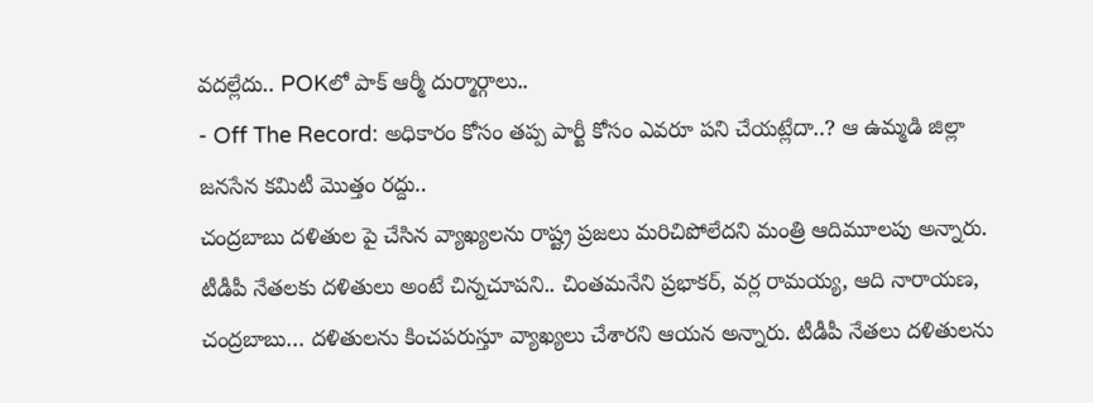వదల్లేదు.. POKలో పాక్ ఆర్మీ దుర్మార్గాలు..
- Off The Record: అధికారం కోసం తప్ప పార్టీ కోసం ఎవరూ పని చేయట్లేదా..? ఆ ఉమ్మడి జిల్లా జనసేన కమిటీ మొత్తం రద్దు..
చంద్రబాబు దళితుల పై చేసిన వ్యాఖ్యలను రాష్ట్ర ప్రజలు మరిచిపోలేదని మంత్రి ఆదిమూలపు అన్నారు. టీడీపీ నేతలకు దళితులు అంటే చిన్నచూపని.. చింతమనేని ప్రభాకర్, వర్ల రామయ్య, ఆది నారాయణ, చంద్రబాబు… దళితులను కించపరుస్తూ వ్యాఖ్యలు చేశారని ఆయన అన్నారు. టీడీపీ నేతలు దళితులను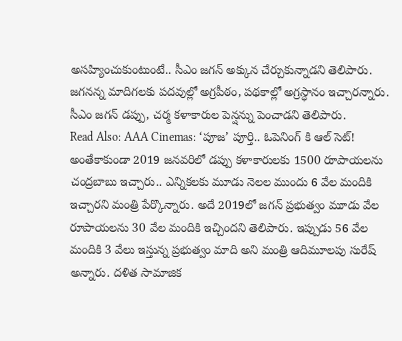అసహ్యించుకుంటుంటే.. సీఎం జగన్ అక్కున చేర్చుకున్నాడని తెలిపారు. జగనన్న మాదిగలకు పదవుల్లో అగ్రపీఠం, పథకాల్లో అగ్రస్ధానం ఇచ్చారన్నారు. సీఎం జగన్ డప్పు, చర్మ కళాకారుల పెన్షన్ను పెంచాడని తెలిపారు.
Read Also: AAA Cinemas: ‘పూజ’ పూర్తి.. ఓపెనింగ్ కి ఆల్ సెట్!
అంతేకాకుండా 2019 జనవరిలో డప్పు కళాకారులకు 1500 రూపాయలను చంద్రబాబు ఇచ్చారు.. ఎన్నికలకు మూడు నెలల ముందు 6 వేల మందికి ఇచ్చారని మంత్రి పేర్కొన్నారు. అదే 2019లో జగన్ ప్రభుత్వం మూడు వేల రూపాయలను 30 వేల మందికి ఇచ్చిందని తెలిపారు. ఇప్పుడు 56 వేల మందికి 3 వేలు ఇస్తున్న ప్రభుత్వం మాది అని మంత్రి ఆదిమూలపు సురేష్ అన్నారు. దళిత సామాజిక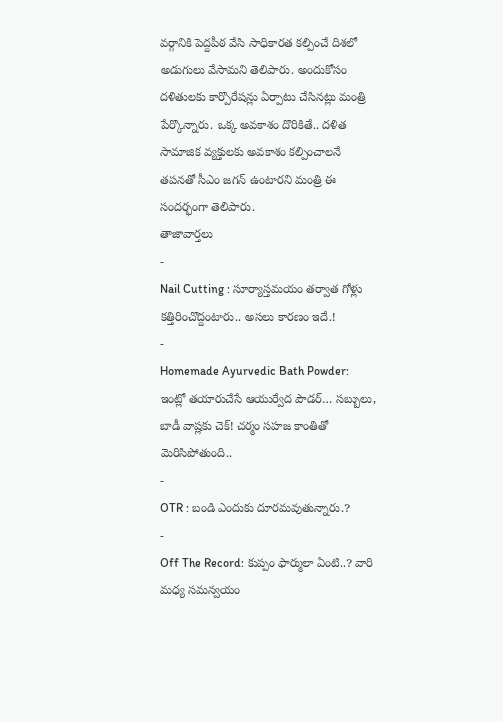వర్గానికి పెద్దపీఠ వేసి సాధికారత కల్పించే దిశలో అడుగులు వేసామని తెలిపారు. అందుకోసం దళితులకు కార్పొరేషన్లు ఏర్పాటు చేసినట్లు మంత్రి పేర్కొన్నారు. ఒక్క అవకాశం దొరికితే.. దళిత సామాజిక వ్యక్తులకు అవకాశం కల్పించాలనే తపనతో సీఎం జగన్ ఉంటారని మంత్రి ఈ సందర్భంగా తెలిపారు.
తాజావార్తలు
-
Nail Cutting : సూర్యాస్తమయం తర్వాత గోళ్లు కత్తిరించొద్దంటారు.. అసలు కారణం ఇదే.!
-
Homemade Ayurvedic Bath Powder: ఇంట్లో తయారుచేసే ఆయుర్వేద పౌడర్… సబ్బులు, బాడీ వాష్లకు చెక్! చర్మం సహజ కాంతితో మెరిసిపోతుంది..
-
OTR : బండి ఎందుకు దూరమవుతున్నారు.?
-
Off The Record: కుప్పం ఫార్ములా ఏంటి..? వారి మధ్య సమన్వయం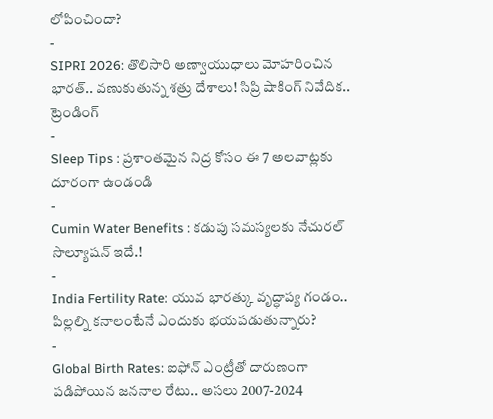లోపించిందా?
-
SIPRI 2026: తొలిసారి అణ్వాయుధాలు మోహరించిన భారత్.. వణుకుతున్న శత్రు దేశాలు! సిప్రి షాకింగ్ నివేదిక..
ట్రెండింగ్
-
Sleep Tips : ప్రశాంతమైన నిద్ర కోసం ఈ 7 అలవాట్లకు దూరంగా ఉండండి
-
Cumin Water Benefits : కడుపు సమస్యలకు నేచురల్ సొల్యూషన్ ఇదే.!
-
India Fertility Rate: యువ భారత్కు వృద్ధాప్య గండం.. పిల్లల్ని కనాలంటేనే ఎందుకు భయపడుతున్నారు?
-
Global Birth Rates: ఐఫోన్ ఎంట్రీతో దారుణంగా పడిపోయిన జననాల రేటు.. అసలు 2007-2024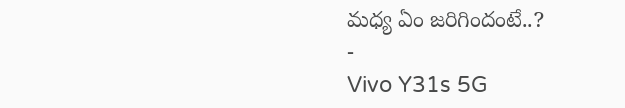మధ్య ఏం జరిగిందంటే..?
-
Vivo Y31s 5G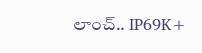లాంచ్.. IP69K+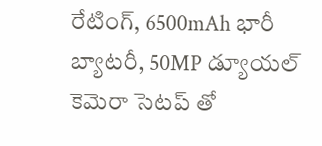రేటింగ్, 6500mAh భారీ బ్యాటరీ, 50MP డ్యూయల్ కెమెరా సెటప్ తో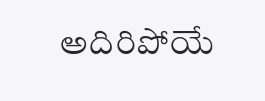అదిరిపోయే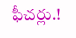ఫీచర్లు.!